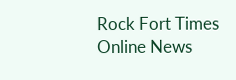Rock Fort Times
Online News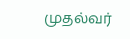முதல்வர்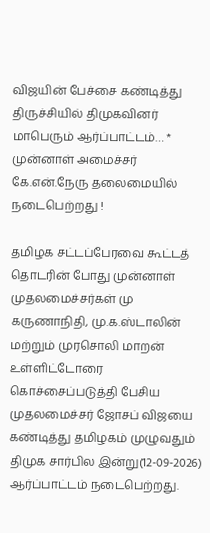விஜயின் பேச்சை கண்டித்து திருச்சியில் திமுகவினர் மாபெரும் ஆர்ப்பாட்டம்… * முன்னாள் அமைச்சர் கே.என்.நேரு தலைமையில் நடைபெற்றது !

தமிழக சட்டப்பேரவை கூட்டத் தொடரின் போது முன்னாள் முதலமைச்சர்கள் மு கருணாநிதி, மு.க.ஸ்டாலின் மற்றும் முரசொலி மாறன் உள்ளிட்டோரை கொச்சைப்படுத்தி பேசிய முதலமைச்சர் ஜோசப் விஜயை கண்டித்து தமிழகம் முழுவதும் திமுக சார்பில இன்று(12-09-2026) ஆர்ப்பாட்டம் நடைபெற்றது.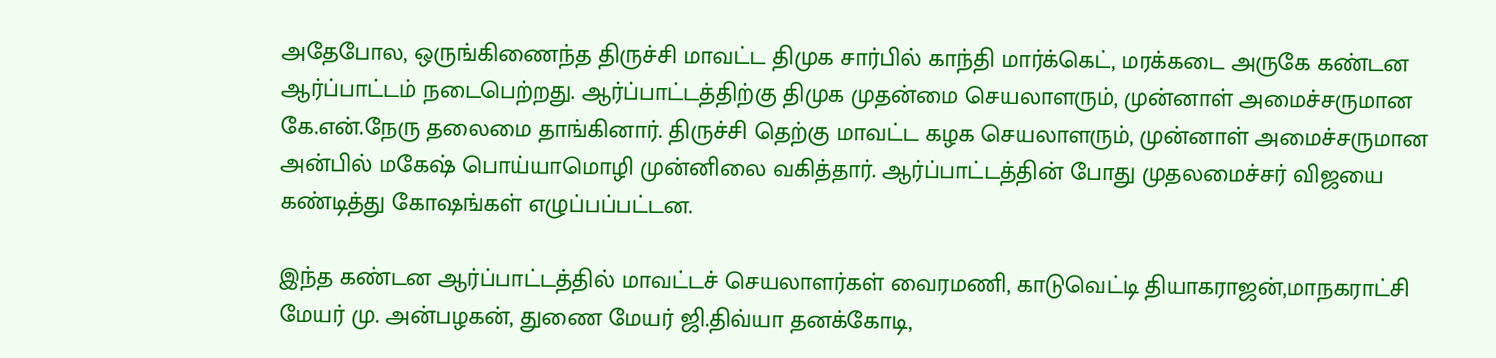அதேபோல, ஒருங்கிணைந்த திருச்சி மாவட்ட திமுக சார்பில் காந்தி மார்க்கெட், மரக்கடை அருகே கண்டன ஆர்ப்பாட்டம் நடைபெற்றது. ஆர்ப்பாட்டத்திற்கு திமுக முதன்மை செயலாளரும், முன்னாள் அமைச்சருமான கே.என்.நேரு தலைமை தாங்கினார். திருச்சி தெற்கு மாவட்ட கழக செயலாளரும், முன்னாள் அமைச்சருமான அன்பில் மகேஷ் பொய்யாமொழி முன்னிலை வகித்தார். ஆர்ப்பாட்டத்தின் போது முதலமைச்சர் விஜயை கண்டித்து கோஷங்கள் எழுப்பப்பட்டன.

இந்த கண்டன ஆர்ப்பாட்டத்தில் மாவட்டச் செயலாளர்கள் வைரமணி, காடுவெட்டி தியாகராஜன்,மாநகராட்சி மேயர் மு. அன்பழகன், துணை மேயர் ஜி.திவ்யா தனக்கோடி,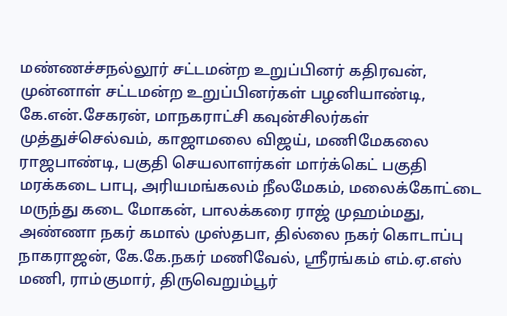மண்ணச்சநல்லூர் சட்டமன்ற உறுப்பினர் கதிரவன், முன்னாள் சட்டமன்ற உறுப்பினர்கள் பழனியாண்டி, கே.என்.சேகரன், மாநகராட்சி கவுன்சிலர்கள் முத்துச்செல்வம், காஜாமலை விஜய், மணிமேகலை ராஜபாண்டி, பகுதி செயலாளர்கள் மார்க்கெட் பகுதி மரக்கடை பாபு, அரியமங்கலம் நீலமேகம், மலைக்கோட்டை மருந்து கடை மோகன், பாலக்கரை ராஜ் முஹம்மது, அண்ணா நகர் கமால் முஸ்தபா, தில்லை நகர் கொடாப்பு நாகராஜன், கே.கே.நகர் மணிவேல், ஸ்ரீரங்கம் எம்.ஏ.எஸ் மணி, ராம்குமார், திருவெறும்பூர்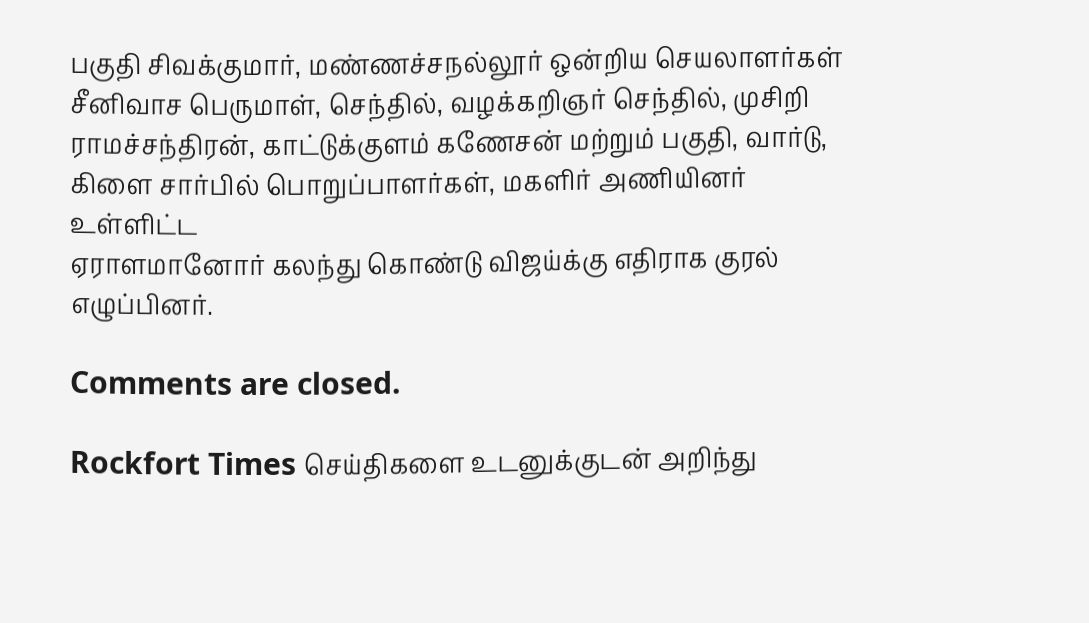பகுதி சிவக்குமார், மண்ணச்சநல்லூர் ஒன்றிய செயலாளர்கள் சீனிவாச பெருமாள், செந்தில், வழக்கறிஞர் செந்தில், முசிறி ராமச்சந்திரன், காட்டுக்குளம் கணேசன் மற்றும் பகுதி, வார்டு, கிளை சார்பில் பொறுப்பாளர்கள், மகளிர் அணியினர் உள்ளிட்ட
ஏராளமானோர் கலந்து கொண்டு விஜய்க்கு எதிராக குரல் எழுப்பினர்.

Comments are closed.

Rockfort Times செய்திகளை உடனுக்குடன் அறிந்து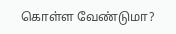கொள்ள வேண்டுமா?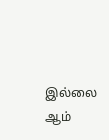இல்லை ஆம்